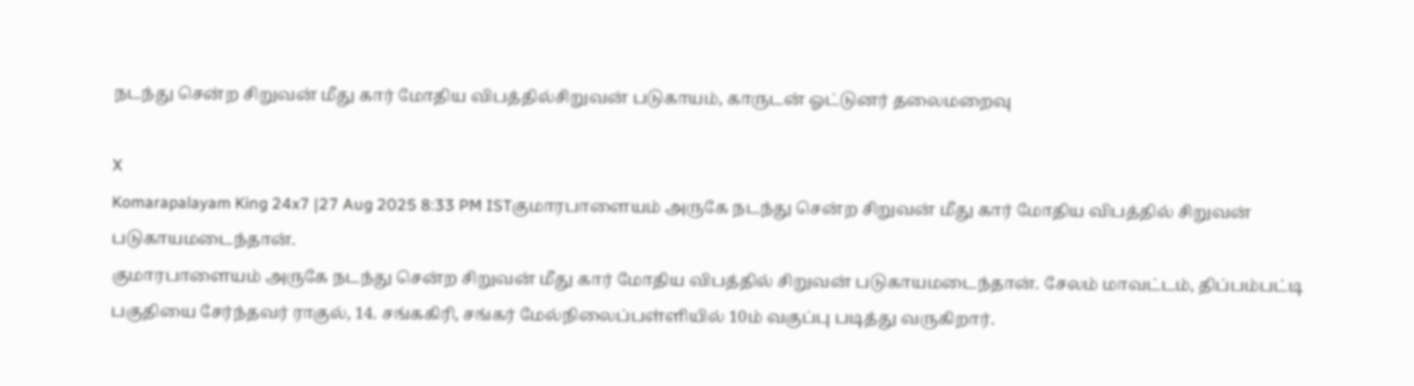நடந்து சென்ற சிறுவன் மீது கார் மோதிய விபத்தில்சிறுவன் படுகாயம், காருடன் ஓட்டுனர் தலைமறைவு

X
Komarapalayam King 24x7 |27 Aug 2025 8:33 PM ISTகுமாரபாளையம் அருகே நடந்து சென்ற சிறுவன் மீது கார் மோதிய விபத்தில் சிறுவன் படுகாயமடைந்தான்.
குமாரபாளையம் அருகே நடந்து சென்ற சிறுவன் மீது கார் மோதிய விபத்தில் சிறுவன் படுகாயமடைந்தான். சேலம் மாவட்டம், திப்பம்பட்டி பகுதியை சேர்ந்தவர் ராகுல், 14. சங்ககிரி, சங்கர் மேல்நிலைப்பள்ளியில் 10ம் வகுப்பு படித்து வருகிறார்.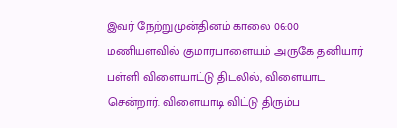இவர் நேற்றுமுன்தினம் காலை 06:00 மணியளவில் குமாரபாளையம் அருகே தனியார் பள்ளி விளையாட்டு திடலில், விளையாட சென்றார். விளையாடி விட்டு திரும்ப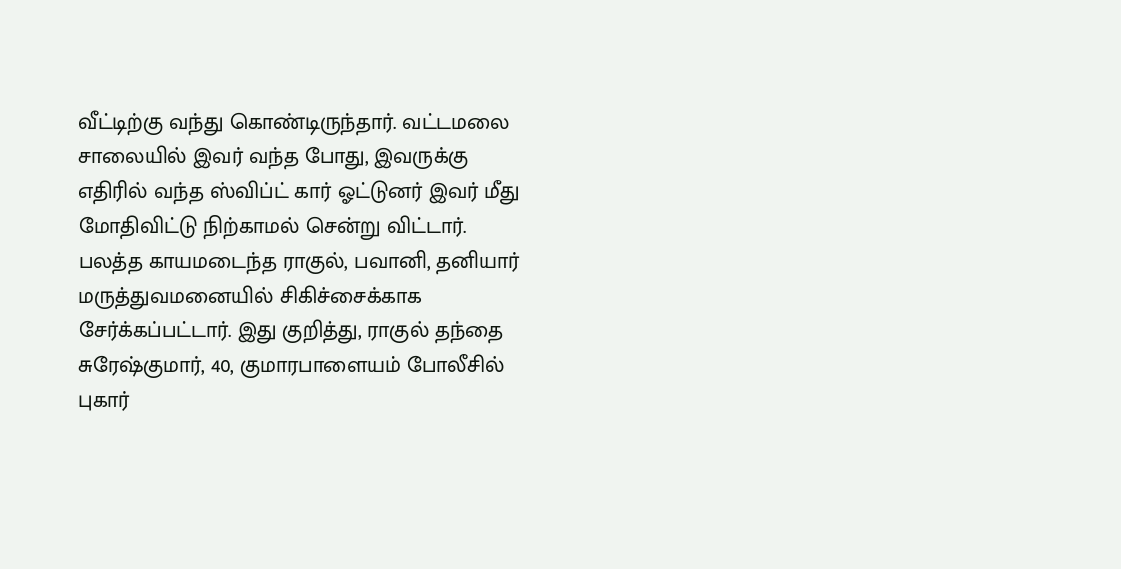வீட்டிற்கு வந்து கொண்டிருந்தார். வட்டமலை சாலையில் இவர் வந்த போது, இவருக்கு எதிரில் வந்த ஸ்விப்ட் கார் ஓட்டுனர் இவர் மீது மோதிவிட்டு நிற்காமல் சென்று விட்டார். பலத்த காயமடைந்த ராகுல், பவானி, தனியார் மருத்துவமனையில் சிகிச்சைக்காக சேர்க்கப்பட்டார். இது குறித்து, ராகுல் தந்தை சுரேஷ்குமார், 40, குமாரபாளையம் போலீசில் புகார்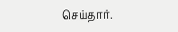செய்தார்.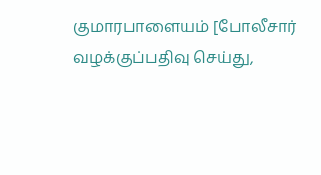குமாரபாளையம் [போலீசார் வழக்குப்பதிவு செய்து,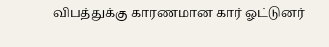விபத்துக்கு காரணமான கார் ஓட்டுனர்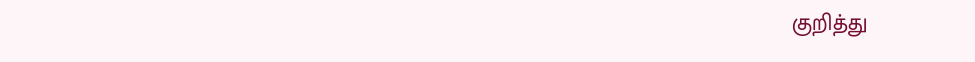குறித்து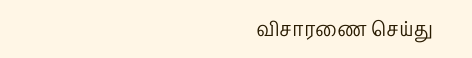விசாரணை செய்து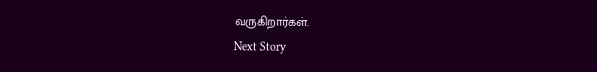வருகிறார்கள்.
Next Story